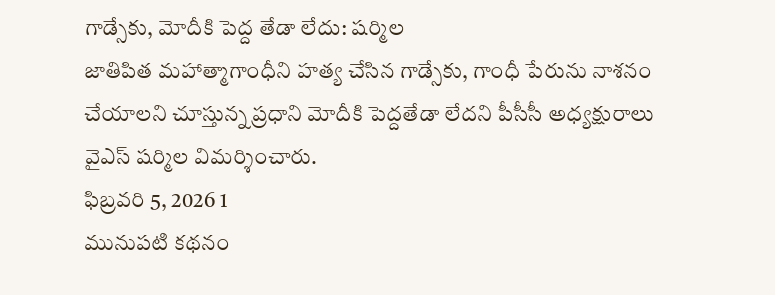గాడ్సేకు, మోదీకి పెద్ద తేడా లేదు: షర్మిల
జాతిపిత మహాత్మాగాంధీని హత్య చేసిన గాడ్సేకు, గాంధీ పేరును నాశనం చేయాలని చూస్తున్న ప్రధాని మోదీకి పెద్దతేడా లేదని పీసీసీ అధ్యక్షురాలు వైఎస్ షర్మిల విమర్శించారు.
ఫిబ్రవరి 5, 2026 1
మునుపటి కథనం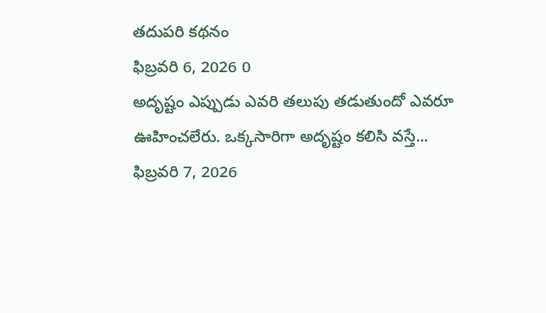తదుపరి కథనం
ఫిబ్రవరి 6, 2026 0
అదృష్టం ఎప్పుడు ఎవరి తలుపు తడుతుందో ఎవరూ ఊహించలేరు. ఒక్కసారిగా అదృష్టం కలిసి వస్తే...
ఫిబ్రవరి 7, 2026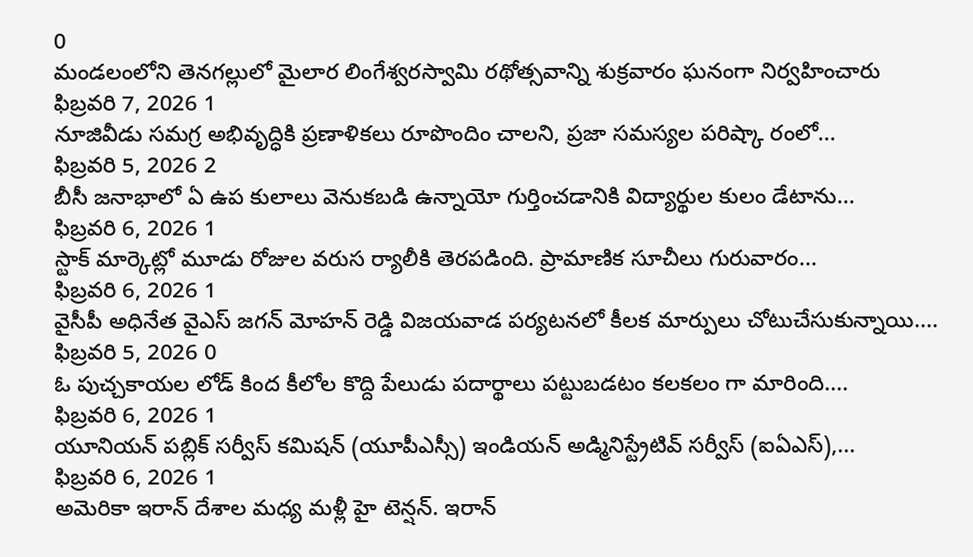0
మండలంలోని తెనగల్లులో మైలార లింగేశ్వరస్వామి రథోత్సవాన్ని శుక్రవారం ఘనంగా నిర్వహించారు
ఫిబ్రవరి 7, 2026 1
నూజివీడు సమగ్ర అభివృద్ధికి ప్రణాళికలు రూపొందిం చాలని, ప్రజా సమస్యల పరిష్కా రంలో...
ఫిబ్రవరి 5, 2026 2
బీసీ జనాభాలో ఏ ఉప కులాలు వెనుకబడి ఉన్నాయో గుర్తించడానికి విద్యార్థుల కులం డేటాను...
ఫిబ్రవరి 6, 2026 1
స్టాక్ మార్కెట్లో మూడు రోజుల వరుస ర్యాలీకి తెరపడింది. ప్రామాణిక సూచీలు గురువారం...
ఫిబ్రవరి 6, 2026 1
వైసీపీ అధినేత వైఎస్ జగన్ మోహన్ రెడ్డి విజయవాడ పర్యటనలో కీలక మార్పులు చోటుచేసుకున్నాయి....
ఫిబ్రవరి 5, 2026 0
ఓ పుచ్చకాయల లోడ్ కింద కీలోల కొద్ది పేలుడు పదార్థాలు పట్టుబడటం కలకలం గా మారింది....
ఫిబ్రవరి 6, 2026 1
యూనియన్ పబ్లిక్ సర్వీస్ కమిషన్ (యూపీఎస్సీ) ఇండియన్ అడ్మినిస్ట్రేటివ్ సర్వీస్ (ఐఏఎస్),...
ఫిబ్రవరి 6, 2026 1
అమెరికా ఇరాన్ దేశాల మధ్య మళ్లీ హై టెన్షన్. ఇరాన్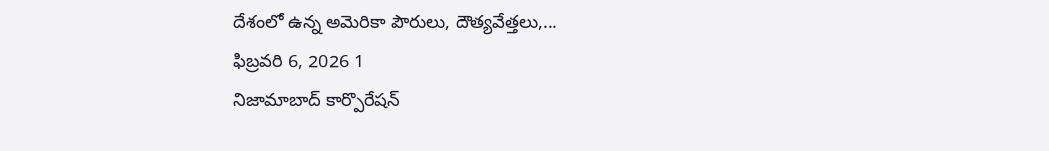దేశంలో ఉన్న అమెరికా పౌరులు, దౌత్యవేత్తలు,...
ఫిబ్రవరి 6, 2026 1
నిజామాబాద్ కార్పొరేషన్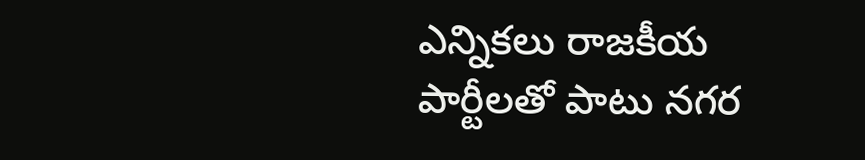ఎన్నికలు రాజకీయ పార్టీలతో పాటు నగర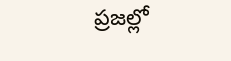ప్రజల్లో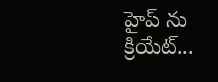హైప్ ను క్రియేట్...